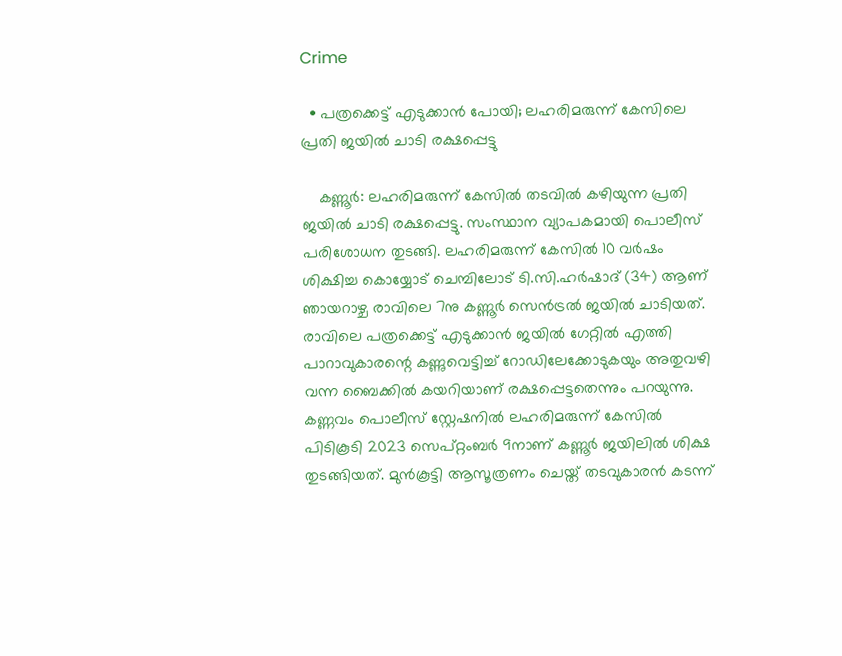Crime

  • പത്രക്കെട്ട് എടുക്കാന്‍ പോയി; ലഹരിമരുന്ന് കേസിലെ പ്രതി ജയില്‍ ചാടി രക്ഷപ്പെട്ടു

    കണ്ണൂര്‍: ലഹരിമരുന്ന് കേസില്‍ തടവില്‍ കഴിയുന്ന പ്രതി ജയില്‍ ചാടി രക്ഷപ്പെട്ടു. സംസ്ഥാന വ്യാപകമായി പൊലീസ് പരിശോധന തുടങ്ങി. ലഹരിമരുന്ന് കേസില്‍ 10 വര്‍ഷം ശിക്ഷിച്ച കൊയ്യോട് ചെമ്പിലോട് ടി.സി.ഹര്‍ഷാദ് (34) ആണ് ഞായറാഴ്ച രാവിലെ 7നു കണ്ണൂര്‍ സെന്‍ട്രല്‍ ജയില്‍ ചാടിയത്. രാവിലെ പത്രക്കെട്ട് എടുക്കാന്‍ ജയില്‍ ഗേറ്റില്‍ എത്തി പാറാവുകാരന്റെ കണ്ണുവെട്ടിച്ച് റോഡിലേക്കോടുകയും അതുവഴി വന്ന ബൈക്കില്‍ കയറിയാണ് രക്ഷപ്പെട്ടതെന്നും പറയുന്നു. കണ്ണവം പൊലീസ് സ്റ്റേഷനില്‍ ലഹരിമരുന്ന് കേസില്‍ പിടികൂടി 2023 സെപ്റ്റംബര്‍ 9നാണ് കണ്ണൂര്‍ ജയിലില്‍ ശിക്ഷ തുടങ്ങിയത്. മുന്‍കൂട്ടി ആസൂത്രണം ചെയ്ത് തടവുകാരന്‍ കടന്ന്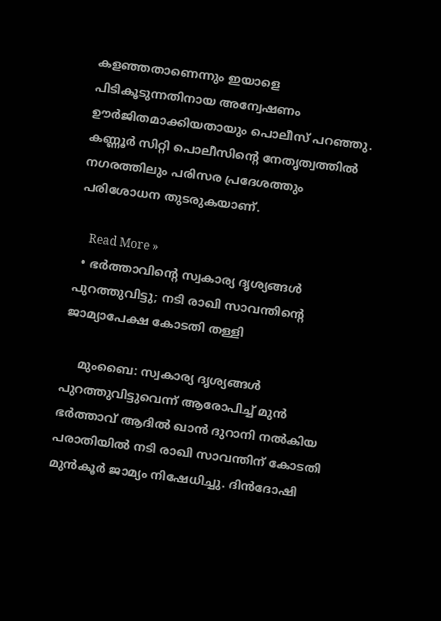കളഞ്ഞതാണെന്നും ഇയാളെ പിടികൂടുന്നതിനായ അന്വേഷണം ഊര്‍ജിതമാക്കിയതായും പൊലീസ് പറഞ്ഞു. കണ്ണൂര്‍ സിറ്റി പൊലീസിന്റെ നേതൃത്വത്തില്‍ നഗരത്തിലും പരിസര പ്രദേശത്തും പരിശോധന തുടരുകയാണ്.

    Read More »
  • ഭര്‍ത്താവിന്റെ സ്വകാര്യ ദൃശ്യങ്ങള്‍ പുറത്തുവിട്ടു; നടി രാഖി സാവന്തിന്റെ ജാമ്യാപേക്ഷ കോടതി തള്ളി

    മുംബൈ: സ്വകാര്യ ദൃശ്യങ്ങള്‍ പുറത്തുവിട്ടുവെന്ന് ആരോപിച്ച് മുന്‍ ഭര്‍ത്താവ് ആദില്‍ ഖാന്‍ ദുറാനി നല്‍കിയ പരാതിയില്‍ നടി രാഖി സാവന്തിന് കോടതി മുന്‍കൂര്‍ ജാമ്യം നിഷേധിച്ചു. ദിന്‍ദോഷി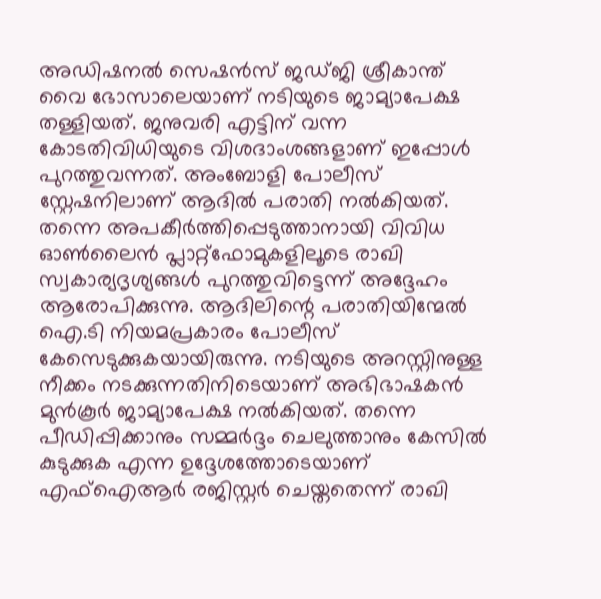അഡിഷനല്‍ സെഷന്‍സ് ജഡ്ജി ശ്രീകാന്ത് വൈ ഭോസാലെയാണ് നടിയുടെ ജാമ്യാപേക്ഷ തള്ളിയത്. ജനുവരി എട്ടിന് വന്ന കോടതിവിധിയുടെ വിശദാംശങ്ങളാണ് ഇപ്പോള്‍ പുറത്തുവന്നത്. അംബോളി പോലീസ് സ്റ്റേഷനിലാണ് ആദില്‍ പരാതി നല്‍കിയത്. തന്നെ അപകീര്‍ത്തിപ്പെടുത്താനായി വിവിധ ഓണ്‍ലൈന്‍ പ്ലാറ്റ്ഫോമുകളിലൂടെ രാഖി സ്വകാര്യദൃശ്യങ്ങള്‍ പുറത്തുവിട്ടെന്ന് അദ്ദേഹം ആരോപിക്കുന്നു. ആദിലിന്റെ പരാതിയിന്മേല്‍ ഐ.ടി നിയമപ്രകാരം പോലീസ് കേസെടുക്കുകയായിരുന്നു. നടിയുടെ അറസ്റ്റിനുള്ള നീക്കം നടക്കുന്നതിനിടെയാണ് അഭിഭാഷകന്‍ മുന്‍കൂര്‍ ജാമ്യാപേക്ഷ നല്‍കിയത്. തന്നെ പീഡിപ്പിക്കാനും സമ്മര്‍ദ്ദം ചെലുത്താനും കേസില്‍ കുടുക്കുക എന്ന ഉദ്ദേശത്തോടെയാണ് എഫ്ഐആര്‍ രജിസ്റ്റര്‍ ചെയ്തതെന്ന് രാഖി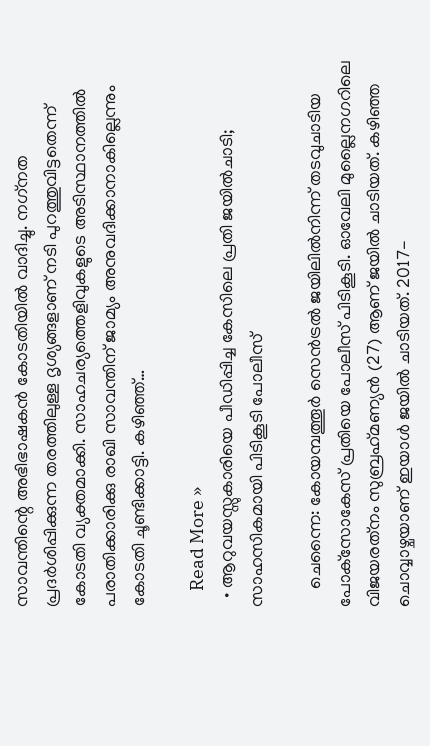സാവന്തിന്റെ അഭിഭാഷകന്‍ കോടതിയില്‍ വാദിച്ചു. നഗ്‌നത പ്രദര്‍ശിപ്പിക്കുന്ന തരത്തിലുള്ള ദൃശ്യങ്ങളാണ് നടി പുറത്തുവിട്ടതെന്ന് കോടതി വ്യക്തമാക്കി. സാഹചര്യത്തെളിവുകളുടെ അടിസ്ഥാനത്തില്‍ പരാതിക്കാരിക്കു രാഖി സാവന്തിന് ജാമ്യം അനുവദിക്കാനാകില്ലെന്നും കോടതി ചൂണ്ടിക്കാട്ടി. കഴിഞ്ഞ്…

    Read More »
  • ആറുവയസ്സുകാരിയെ പീഡിപ്പിച്ച കേസിലെ പ്രതി ജയില്‍ചാടി; സാഹസികമായി പിടികൂടി പോലീസ്

    ചെന്നൈ: കോയമ്പത്തൂര്‍ സെന്‍ട്രല്‍ ജയിലില്‍നിന്ന് തടവുചാടിയ പോക്‌സോകേസ് പ്രതിയെ പോലീസ് പിടികൂടി. ഓവേലി മുല്ലൈനഗറിലെ വിജയരത്‌നം സുബ്രഹ്‌മണ്യന്‍ (27) ആണ് ജയില്‍ ചാടിയത്. കഴിഞ്ഞ ചൊവ്വാഴ്ചയാണ് ഇയാള്‍ ജയില്‍ ചാടിയത്. 2017-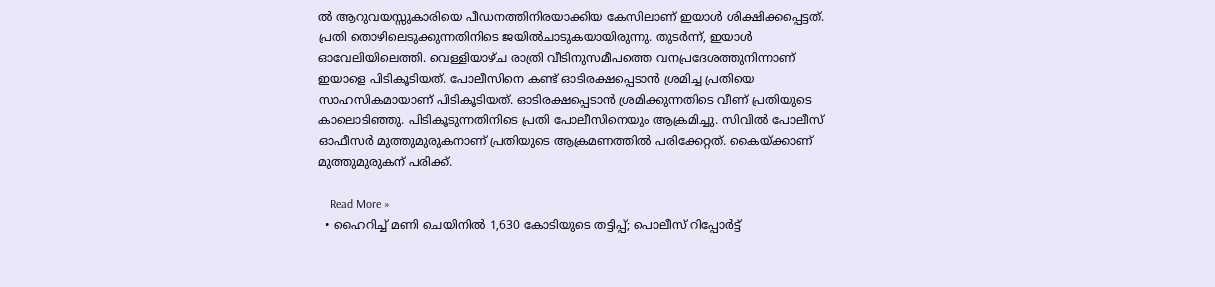ല്‍ ആറുവയസ്സുകാരിയെ പീഡനത്തിനിരയാക്കിയ കേസിലാണ് ഇയാള്‍ ശിക്ഷിക്കപ്പെട്ടത്. പ്രതി തൊഴിലെടുക്കുന്നതിനിടെ ജയില്‍ചാടുകയായിരുന്നു. തുടര്‍ന്ന്, ഇയാള്‍ ഓവേലിയിലെത്തി. വെള്ളിയാഴ്ച രാത്രി വീടിനുസമീപത്തെ വനപ്രദേശത്തുനിന്നാണ് ഇയാളെ പിടികൂടിയത്. പോലീസിനെ കണ്ട് ഓടിരക്ഷപ്പെടാന്‍ ശ്രമിച്ച പ്രതിയെ സാഹസികമായാണ് പിടികൂടിയത്. ഓടിരക്ഷപ്പെടാന്‍ ശ്രമിക്കുന്നതിടെ വീണ് പ്രതിയുടെ കാലൊടിഞ്ഞു. പിടികൂടുന്നതിനിടെ പ്രതി പോലീസിനെയും ആക്രമിച്ചു. സിവില്‍ പോലീസ് ഓഫീസര്‍ മുത്തുമുരുകനാണ് പ്രതിയുടെ ആക്രമണത്തില്‍ പരിക്കേറ്റത്. കൈയ്ക്കാണ് മുത്തുമുരുകന് പരിക്ക്.

    Read More »
  • ഹൈറിച്ച് മണി ചെയിനില്‍ 1,630 കോടിയുടെ തട്ടിപ്പ്; പൊലീസ് റിപ്പോര്‍ട്ട്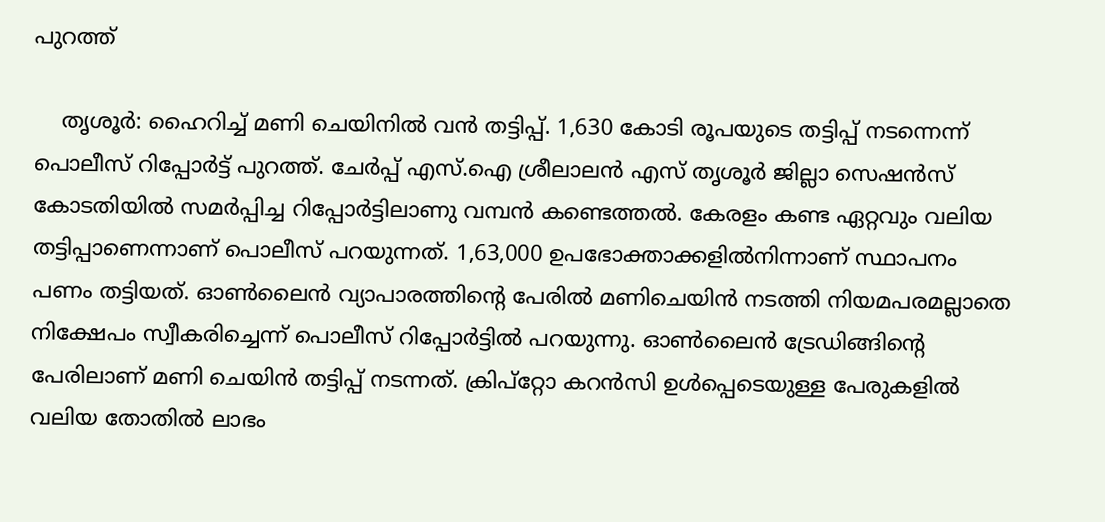പുറത്ത്

    തൃശൂര്‍: ഹൈറിച്ച് മണി ചെയിനില്‍ വന്‍ തട്ടിപ്പ്. 1,630 കോടി രൂപയുടെ തട്ടിപ്പ് നടന്നെന്ന് പൊലീസ് റിപ്പോര്‍ട്ട് പുറത്ത്. ചേര്‍പ്പ് എസ്.ഐ ശ്രീലാലന്‍ എസ് തൃശൂര്‍ ജില്ലാ സെഷന്‍സ് കോടതിയില്‍ സമര്‍പ്പിച്ച റിപ്പോര്‍ട്ടിലാണു വമ്പന്‍ കണ്ടെത്തല്‍. കേരളം കണ്ട ഏറ്റവും വലിയ തട്ടിപ്പാണെന്നാണ് പൊലീസ് പറയുന്നത്. 1,63,000 ഉപഭോക്താക്കളില്‍നിന്നാണ് സ്ഥാപനം പണം തട്ടിയത്. ഓണ്‍ലൈന്‍ വ്യാപാരത്തിന്റെ പേരില്‍ മണിചെയിന്‍ നടത്തി നിയമപരമല്ലാതെ നിക്ഷേപം സ്വീകരിച്ചെന്ന് പൊലീസ് റിപ്പോര്‍ട്ടില്‍ പറയുന്നു. ഓണ്‍ലൈന്‍ ട്രേഡിങ്ങിന്റെ പേരിലാണ് മണി ചെയിന്‍ തട്ടിപ്പ് നടന്നത്. ക്രിപ്റ്റോ കറന്‍സി ഉള്‍പ്പെടെയുള്ള പേരുകളില്‍ വലിയ തോതില്‍ ലാഭം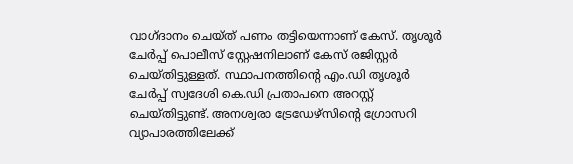വാഗ്ദാനം ചെയ്ത് പണം തട്ടിയെന്നാണ് കേസ്. തൃശൂര്‍ ചേര്‍പ്പ് പൊലീസ് സ്റ്റേഷനിലാണ് കേസ് രജിസ്റ്റര്‍ ചെയ്തിട്ടുള്ളത്. സ്ഥാപനത്തിന്റെ എം.ഡി തൃശൂര്‍ ചേര്‍പ്പ് സ്വദേശി കെ.ഡി പ്രതാപനെ അറസ്റ്റ് ചെയ്തിട്ടുണ്ട്. അനശ്വരാ ട്രേഡേഴ്‌സിന്റെ ഗ്രോസറി വ്യാപാരത്തിലേക്ക്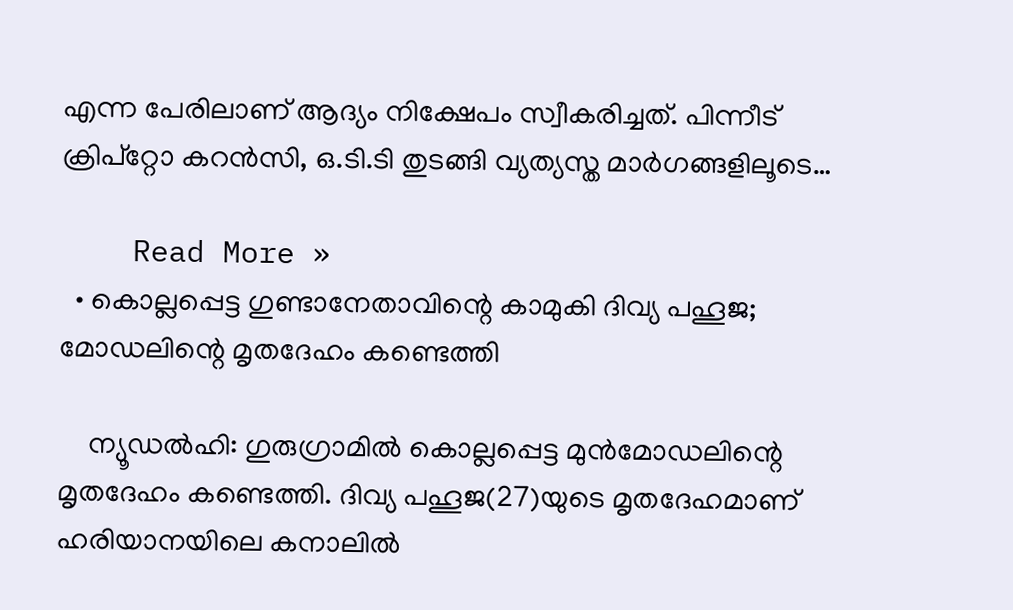എന്ന പേരിലാണ് ആദ്യം നിക്ഷേപം സ്വീകരിച്ചത്. പിന്നീട് ക്രിപ്‌റ്റോ കറന്‍സി, ഒ.ടി.ടി തുടങ്ങി വ്യത്യസ്ത മാര്‍ഗങ്ങളിലൂടെ…

    Read More »
  • കൊല്ലപ്പെട്ട ഗുണ്ടാനേതാവിന്റെ കാമുകി ദിവ്യ പഹൂജ; മോഡലിന്റെ മൃതദേഹം കണ്ടെത്തി

    ന്യൂഡല്‍ഹി: ഗുരുഗ്രാമില്‍ കൊല്ലപ്പെട്ട മുന്‍മോഡലിന്റെ മൃതദേഹം കണ്ടെത്തി. ദിവ്യ പഹൂജ(27)യുടെ മൃതദേഹമാണ് ഹരിയാനയിലെ കനാലില്‍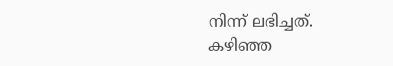നിന്ന് ലഭിച്ചത്. കഴിഞ്ഞ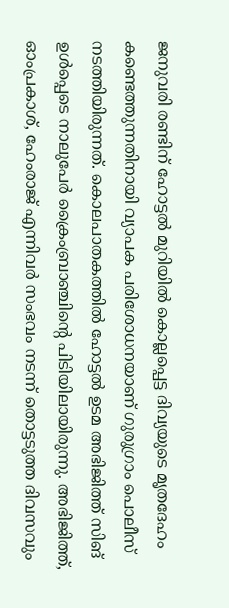ജനുവരി രണ്ടിന് ഹോട്ടല്‍ മുറിയില്‍ കൊല്ലപ്പെട്ട ദിവ്യയുടെ മൃതദേഹം കണ്ടെത്തുന്നതിനായി വ്യാപക പരിശോധനയാണ് ഗുരുഗ്രാം പൊലീസ് നടത്തിയിരുന്നത്. കൊലപാതകത്തില്‍ ഹോട്ടല്‍ ഉടമ അഭിജിത്ത് സിങ് ഉള്‍പ്പെടെ നാലുപേര്‍ ക്രൈംബ്രാഞ്ചിന്റെ പിടിയിലായിരുന്നു. അഭിജിത്ത്, ഓംപ്രകാശ്, ഹേംരാജ് എന്നിവര്‍ സംഭവം നടന്ന് തൊട്ടടുത്ത ദിവസവും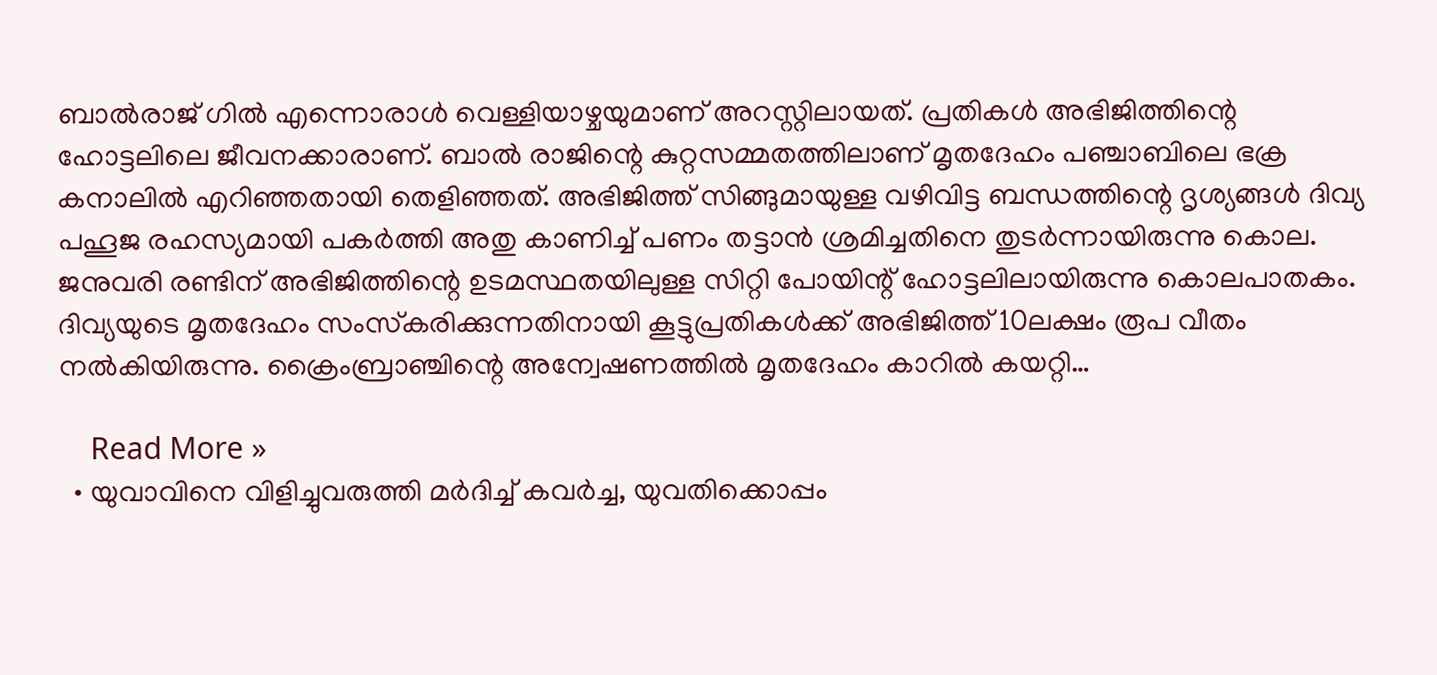ബാല്‍രാജ് ഗില്‍ എന്നൊരാള്‍ വെള്ളിയാഴ്ചയുമാണ് അറസ്റ്റിലായത്. പ്രതികള്‍ അഭിജിത്തിന്റെ ഹോട്ടലിലെ ജീവനക്കാരാണ്. ബാല്‍ രാജിന്റെ കുറ്റസമ്മതത്തിലാണ് മൃതദേഹം പഞ്ചാബിലെ ഭക്ര കനാലില്‍ എറിഞ്ഞതായി തെളിഞ്ഞത്. അഭിജിത്ത് സിങ്ങുമായുള്ള വഴിവിട്ട ബന്ധത്തിന്റെ ദൃശ്യങ്ങള്‍ ദിവ്യ പഹൂജ രഹസ്യമായി പകര്‍ത്തി അതു കാണിച്ച് പണം തട്ടാന്‍ ശ്രമിച്ചതിനെ തുടര്‍ന്നായിരുന്നു കൊല. ജനുവരി രണ്ടിന് അഭിജിത്തിന്റെ ഉടമസ്ഥതയിലുള്ള സിറ്റി പോയിന്റ് ഹോട്ടലിലായിരുന്നു കൊലപാതകം. ദിവ്യയുടെ മൃതദേഹം സംസ്‌കരിക്കുന്നതിനായി കൂട്ടുപ്രതികള്‍ക്ക് അഭിജിത്ത് 10ലക്ഷം രൂപ വീതം നല്‍കിയിരുന്നു. ക്രൈംബ്രാഞ്ചിന്റെ അന്വേഷണത്തില്‍ മൃതദേഹം കാറില്‍ കയറ്റി…

    Read More »
  • യുവാവിനെ വിളിച്ചുവരുത്തി മര്‍ദിച്ച് കവര്‍ച്ച, യുവതിക്കൊപ്പം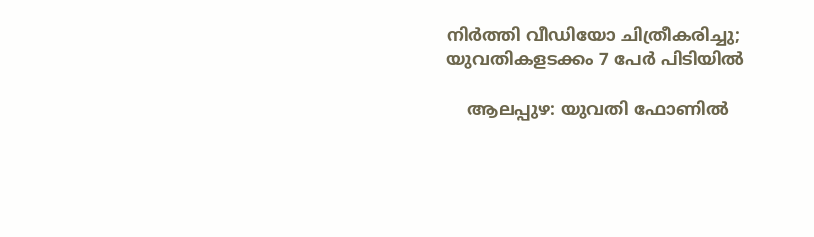നിര്‍ത്തി വീഡിയോ ചിത്രീകരിച്ചു; യുവതികളടക്കം 7 പേര്‍ പിടിയില്‍

    ആലപ്പുഴ: യുവതി ഫോണില്‍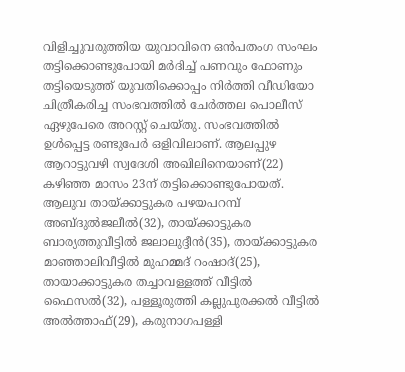വിളിച്ചുവരുത്തിയ യുവാവിനെ ഒന്‍പതംഗ സംഘം തട്ടിക്കൊണ്ടുപോയി മര്‍ദിച്ച് പണവും ഫോണും തട്ടിയെടുത്ത് യുവതിക്കൊപ്പം നിര്‍ത്തി വീഡിയോ ചിത്രീകരിച്ച സംഭവത്തില്‍ ചേര്‍ത്തല പൊലീസ് ഏഴുപേരെ അറസ്റ്റ് ചെയ്തു. സംഭവത്തില്‍ ഉള്‍പ്പെട്ട രണ്ടുപേര്‍ ഒളിവിലാണ്. ആലപ്പുഴ ആറാട്ടുവഴി സ്വദേശി അഖിലിനെയാണ്(22) കഴിഞ്ഞ മാസം 23ന് തട്ടിക്കൊണ്ടുപോയത്. ആലുവ തായ്ക്കാട്ടുകര പഴയപറമ്പ് അബ്ദുല്‍ജലീല്‍(32), തായ്ക്കാട്ടുകര ബാര്യത്തുവീട്ടില്‍ ജലാലുദ്ദീന്‍(35), തായ്ക്കാട്ടുകര മാഞ്ഞാലിവീട്ടില്‍ മുഹമ്മദ് റംഷാദ്(25), തായാക്കാട്ടുകര തച്ചാവള്ളത്ത് വീട്ടില്‍ ഫൈസല്‍(32), പള്ളൂരുത്തി കല്ലുപുരക്കല്‍ വീട്ടില്‍ അല്‍ത്താഫ്(29), കരുനാഗപള്ളി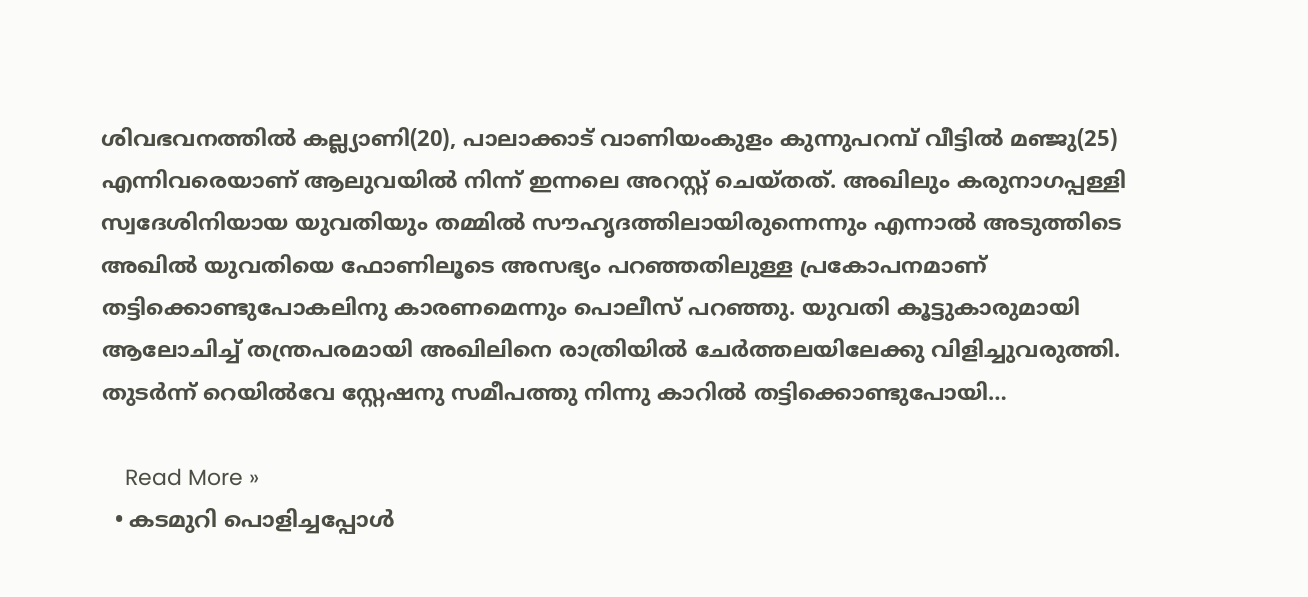ശിവഭവനത്തില്‍ കല്ല്യാണി(20), പാലാക്കാട് വാണിയംകുളം കുന്നുപറമ്പ് വീട്ടില്‍ മഞ്ജു(25) എന്നിവരെയാണ് ആലുവയില്‍ നിന്ന് ഇന്നലെ അറസ്റ്റ് ചെയ്തത്. അഖിലും കരുനാഗപ്പള്ളി സ്വദേശിനിയായ യുവതിയും തമ്മില്‍ സൗഹൃദത്തിലായിരുന്നെന്നും എന്നാല്‍ അടുത്തിടെ അഖില്‍ യുവതിയെ ഫോണിലൂടെ അസഭ്യം പറഞ്ഞതിലുള്ള പ്രകോപനമാണ് തട്ടിക്കൊണ്ടുപോകലിനു കാരണമെന്നും പൊലീസ് പറഞ്ഞു. യുവതി കൂട്ടുകാരുമായി ആലോചിച്ച് തന്ത്രപരമായി അഖിലിനെ രാത്രിയില്‍ ചേര്‍ത്തലയിലേക്കു വിളിച്ചുവരുത്തി. തുടര്‍ന്ന് റെയില്‍വേ സ്റ്റേഷനു സമീപത്തു നിന്നു കാറില്‍ തട്ടിക്കൊണ്ടുപോയി…

    Read More »
  • കടമുറി പൊളിച്ചപ്പോള്‍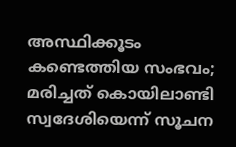അസ്ഥിക്കൂടം കണ്ടെത്തിയ സംഭവം; മരിച്ചത് കൊയിലാണ്ടി സ്വദേശിയെന്ന് സൂചന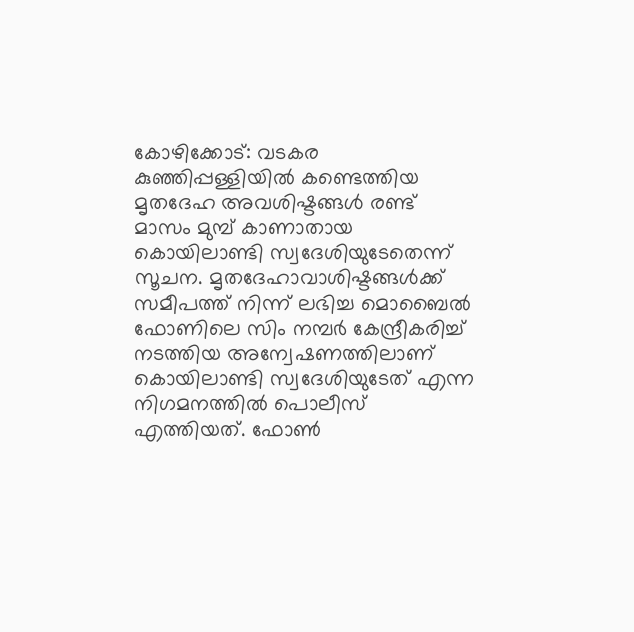കോഴിക്കോട്: വടകര കുഞ്ഞിപ്പള്ളിയില്‍ കണ്ടെത്തിയ മൃതദേഹ അവശിഷ്ടങ്ങള്‍ രണ്ട് മാസം മുമ്പ് കാണാതായ കൊയിലാണ്ടി സ്വദേശിയുടേതെന്ന് സൂചന. മൃതദേഹാവാശിഷ്ടങ്ങള്‍ക്ക് സമീപത്ത് നിന്ന് ലഭിച്ച മൊബൈല്‍ ഫോണിലെ സിം നമ്പര്‍ കേന്ദ്രീകരിച്ച് നടത്തിയ അന്വേഷണത്തിലാണ് കൊയിലാണ്ടി സ്വദേശിയുടേത് എന്ന നിഗമനത്തില്‍ പൊലീസ് എത്തിയത്. ഫോണ്‍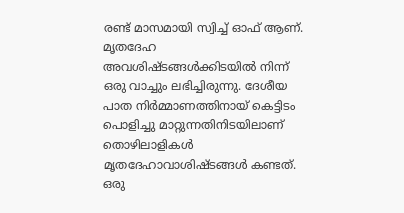രണ്ട് മാസമായി സ്വിച്ച് ഓഫ് ആണ്. മൃതദേഹ അവശിഷ്ടങ്ങള്‍ക്കിടയില്‍ നിന്ന് ഒരു വാച്ചും ലഭിച്ചിരുന്നു. ദേശീയ പാത നിര്‍മ്മാണത്തിനായ് കെട്ടിടം പൊളിച്ചു മാറ്റുന്നതിനിടയിലാണ് തൊഴിലാളികള്‍ മൃതദേഹാവാശിഷ്ടങ്ങള്‍ കണ്ടത്. ഒരു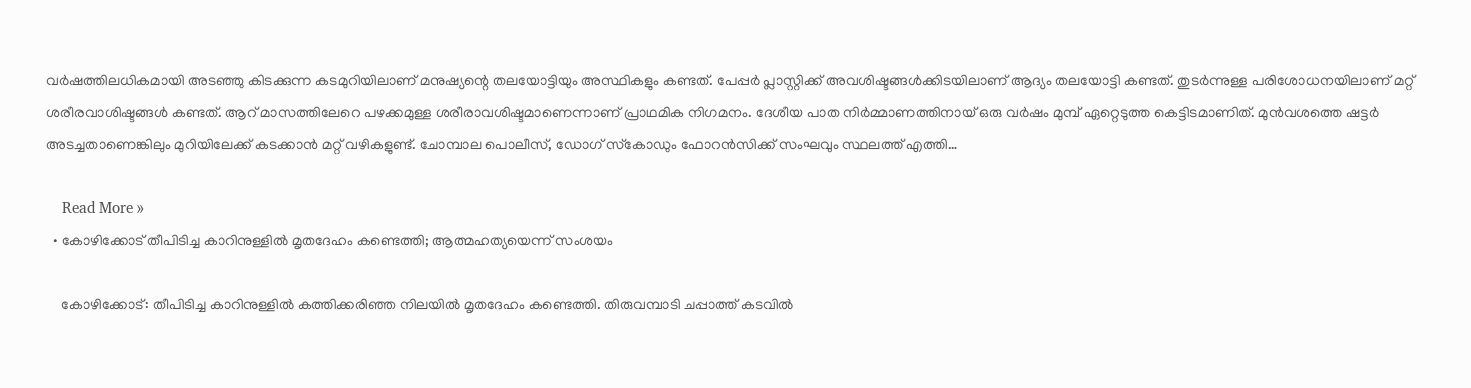വര്‍ഷത്തിലധികമായി അടഞ്ഞു കിടക്കുന്ന കടമുറിയിലാണ് മനുഷ്യന്റെ തലയോട്ടിയും അസ്ഥികളും കണ്ടത്. പേപ്പര്‍ പ്ലാസ്റ്റിക്ക് അവശിഷ്ടങ്ങള്‍ക്കിടയിലാണ് ആദ്യം തലയോട്ടി കണ്ടത്. തുടര്‍ന്നുള്ള പരിശോധനയിലാണ് മറ്റ് ശരീരവാശിഷ്ടങ്ങള്‍ കണ്ടത്. ആറ് മാസത്തിലേറെ പഴക്കമുള്ള ശരീരാവശിഷ്ടമാണെന്നാണ് പ്രാഥമിക നിഗമനം. ദേശീയ പാത നിര്‍മ്മാണത്തിനായ് ഒരു വര്‍ഷം മുമ്പ് ഏറ്റെടുത്ത കെട്ടിടമാണിത്. മുന്‍വശത്തെ ഷട്ടര്‍ അടച്ചതാണെങ്കിലും മുറിയിലേക്ക് കടക്കാന്‍ മറ്റ് വഴികളുണ്ട്. ചോമ്പാല പൊലീസ്, ഡോഗ് സ്‌കോഡും ഫോറന്‍സിക്ക് സംഘവും സ്ഥലത്ത് എത്തി…

    Read More »
  • കോഴിക്കോട് തീപിടിച്ച കാറിനുള്ളില്‍ മൃതദേഹം കണ്ടെത്തി; ആത്മഹത്യയെന്ന് സംശയം

    കോഴിക്കോട്: തീപിടിച്ച കാറിനുള്ളില്‍ കത്തിക്കരിഞ്ഞ നിലയില്‍ മൃതദേഹം കണ്ടെത്തി. തിരുവമ്പാടി ചപ്പാത്ത് കടവില്‍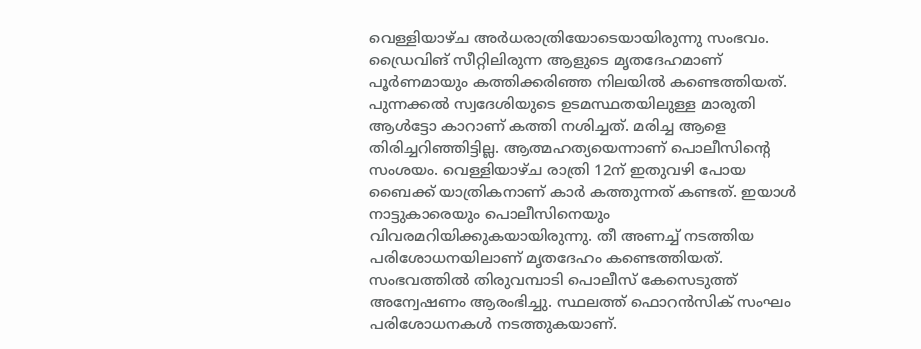വെള്ളിയാഴ്ച അര്‍ധരാത്രിയോടെയായിരുന്നു സംഭവം. ഡ്രൈവിങ് സീറ്റിലിരുന്ന ആളുടെ മൃതദേഹമാണ് പൂര്‍ണമായും കത്തിക്കരിഞ്ഞ നിലയില്‍ കണ്ടെത്തിയത്. പുന്നക്കല്‍ സ്വദേശിയുടെ ഉടമസ്ഥതയിലുള്ള മാരുതി ആള്‍ട്ടോ കാറാണ് കത്തി നശിച്ചത്. മരിച്ച ആളെ തിരിച്ചറിഞ്ഞിട്ടില്ല. ആത്മഹത്യയെന്നാണ് പൊലീസിന്റെ സംശയം. വെള്ളിയാഴ്ച രാത്രി 12ന് ഇതുവഴി പോയ ബൈക്ക് യാത്രികനാണ് കാര്‍ കത്തുന്നത് കണ്ടത്. ഇയാള്‍ നാട്ടുകാരെയും പൊലീസിനെയും വിവരമറിയിക്കുകയായിരുന്നു. തീ അണച്ച് നടത്തിയ പരിശോധനയിലാണ് മൃതദേഹം കണ്ടെത്തിയത്. സംഭവത്തില്‍ തിരുവമ്പാടി പൊലീസ് കേസെടുത്ത് അന്വേഷണം ആരംഭിച്ചു. സ്ഥലത്ത് ഫൊറന്‍സിക് സംഘം പരിശോധനകള്‍ നടത്തുകയാണ്.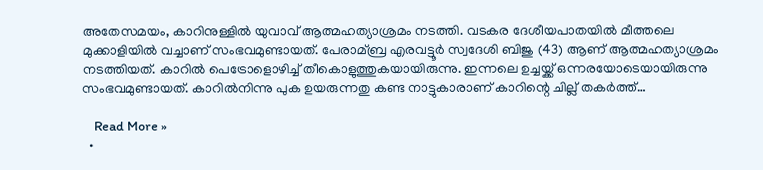അതേസമയം, കാറിനുള്ളില്‍ യുവാവ് ആത്മഹത്യാശ്രമം നടത്തി. വടകര ദേശീയപാതയില്‍ മീത്തലെ മുക്കാളിയില്‍ വച്ചാണ് സംഭവമുണ്ടായത്. പേരാമ്ബ്ര എരവട്ടൂര്‍ സ്വദേശി ബിജു (43) ആണ് ആത്മഹത്യാശ്രമം നടത്തിയത്. കാറില്‍ പെട്രോളൊഴിച്ച് തീകൊളുത്തുകയായിരുന്നു. ഇന്നലെ ഉച്ചയ്ക്ക് ഒന്നരയോടെയായിരുന്നു സംഭവമുണ്ടായത്. കാറില്‍നിന്നു പുക ഉയരുന്നതു കണ്ട നാട്ടുകാരാണ് കാറിന്റെ ചില്ല് തകര്‍ത്ത്…

    Read More »
  •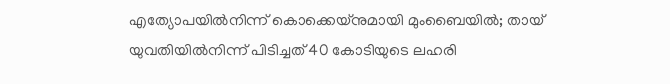എത്യോപയില്‍നിന്ന് കൊക്കെയ്‌നുമായി മുംബൈയില്‍; തായ് യുവതിയില്‍നിന്ന് പിടിച്ചത് 40 കോടിയുടെ ലഹരി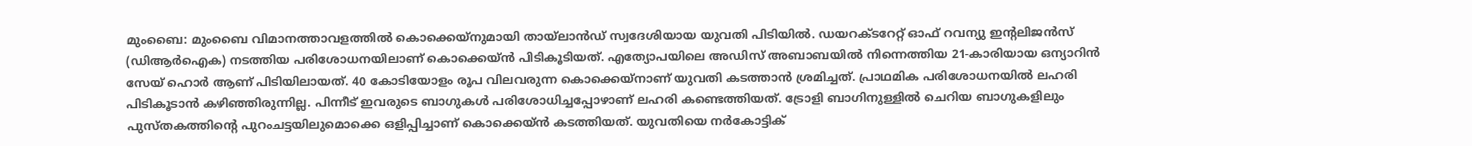മുംബൈ: മുംബൈ വിമാനത്താവളത്തില്‍ കൊക്കെയ്‌നുമായി തായ്ലാന്‍ഡ് സ്വദേശിയായ യുവതി പിടിയില്‍. ഡയറക്ടറേറ്റ് ഓഫ് റവന്യു ഇന്റലിജന്‍സ് (ഡിആര്‍ഐക) നടത്തിയ പരിശോധനയിലാണ് കൊക്കെയ്ന്‍ പിടികൂടിയത്. എത്യോപയിലെ അഡിസ് അബാബയില്‍ നിന്നെത്തിയ 21-കാരിയായ ഒന്യാറിന്‍ സേയ് ഹൊര്‍ ആണ് പിടിയിലായത്. 40 കോടിയോളം രൂപ വിലവരുന്ന കൊക്കെയ്‌നാണ് യുവതി കടത്താന്‍ ശ്രമിച്ചത്. പ്രാഥമിക പരിശോധനയില്‍ ലഹരി പിടികൂടാന്‍ കഴിഞ്ഞിരുന്നില്ല. പിന്നീട് ഇവരുടെ ബാഗുകള്‍ പരിശോധിച്ചപ്പോഴാണ് ലഹരി കണ്ടെത്തിയത്. ട്രോളി ബാഗിനുള്ളില്‍ ചെറിയ ബാഗുകളിലും പുസ്തകത്തിന്റെ പുറംചട്ടയിലുമൊക്കെ ഒളിപ്പിച്ചാണ് കൊക്കെയ്ന്‍ കടത്തിയത്. യുവതിയെ നര്‍കോട്ടിക്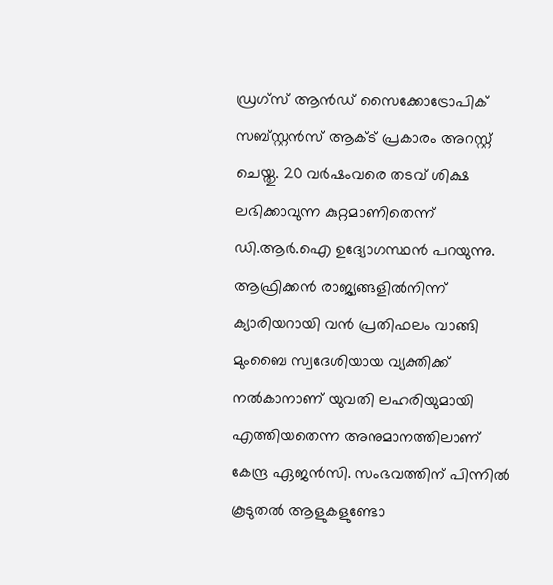ഡ്രഗ്‌സ് ആന്‍ഡ് സൈക്കോട്രോപിക് സബ്സ്റ്റന്‍സ് ആക്ട് പ്രകാരം അറസ്റ്റ് ചെയ്തു. 20 വര്‍ഷംവരെ തടവ് ശിക്ഷ ലഭിക്കാവുന്ന കുറ്റമാണിതെന്ന് ഡി.ആര്‍.ഐ ഉദ്യോഗസ്ഥന്‍ പറയുന്നു. ആഫ്രിക്കന്‍ രാജ്യങ്ങളില്‍നിന്ന് ക്യാരിയറായി വന്‍ പ്രതിഫലം വാങ്ങി മുംബൈ സ്വദേശിയായ വ്യക്തിക്ക് നല്‍കാനാണ് യുവതി ലഹരിയുമായി എത്തിയതെന്ന അനുമാനത്തിലാണ് കേന്ദ്ര ഏജന്‍സി. സംഭവത്തിന് പിന്നില്‍ കൂടുതല്‍ ആളുകളുണ്ടോ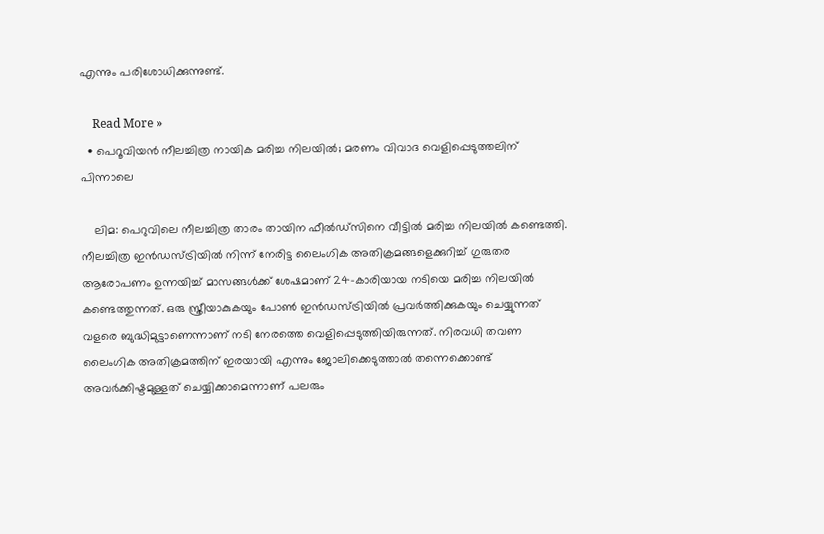എന്നും പരിശോധിക്കുന്നുണ്ട്.

    Read More »
  • പെറൂവിയന്‍ നീലച്ചിത്ര നായിക മരിച്ച നിലയില്‍; മരണം വിവാദ വെളിപ്പെടുത്തലിന് പിന്നാലെ

    ലിമ: പെറുവിലെ നീലച്ചിത്ര താരം തായിന ഫീല്‍ഡ്‌സിനെ വീട്ടില്‍ മരിച്ച നിലയില്‍ കണ്ടെത്തി. നീലച്ചിത്ര ഇന്‍ഡസ്ട്രിയില്‍ നിന്ന് നേരിട്ട ലൈംഗിക അതിക്രമങ്ങളെക്കുറിച്ച് ഗുരുതര ആരോപണം ഉന്നയിച്ച് മാസങ്ങള്‍ക്ക് ശേഷമാണ് 24-കാരിയായ നടിയെ മരിച്ച നിലയില്‍ കണ്ടെത്തുന്നത്. ഒരു സ്ത്രീയാകുകയും പോണ്‍ ഇന്‍ഡസ്ട്രിയില്‍ പ്രവര്‍ത്തിക്കുകയും ചെയ്യുന്നത് വളരെ ബുദ്ധിമുട്ടാണെന്നാണ് നടി നേരത്തെ വെളിപ്പെടുത്തിയിരുന്നത്. നിരവധി തവണ ലൈംഗിക അതിക്രമത്തിന് ഇരയായി എന്നും ജോലിക്കെടുത്താല്‍ തന്നെക്കൊണ്ട് അവര്‍ക്കിഷ്ടമുള്ളത് ചെയ്യിക്കാമെന്നാണ് പലരും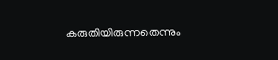കരുതിയിരുന്നതെന്നും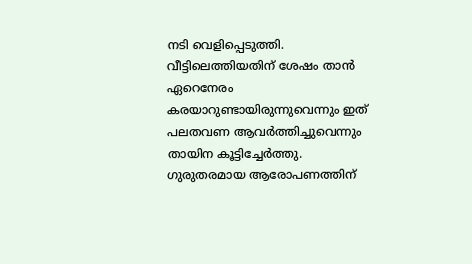നടി വെളിപ്പെടുത്തി. വീട്ടിലെത്തിയതിന് ശേഷം താന്‍ ഏറെനേരം കരയാറുണ്ടായിരുന്നുവെന്നും ഇത് പലതവണ ആവര്‍ത്തിച്ചുവെന്നും തായിന കൂട്ടിച്ചേര്‍ത്തു. ഗുരുതരമായ ആരോപണത്തിന്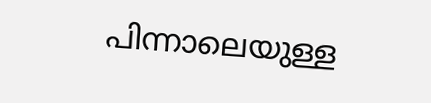പിന്നാലെയുള്ള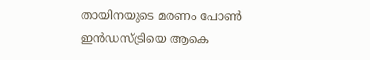തായിനയുടെ മരണം പോണ്‍ ഇന്‍ഡസ്ട്രിയെ ആകെ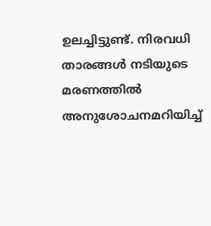ഉലച്ചിട്ടുണ്ട്. നിരവധി താരങ്ങള്‍ നടിയുടെ മരണത്തില്‍ അനുശോചനമറിയിച്ച്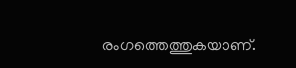രംഗത്തെത്തുകയാണ്.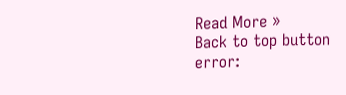Read More »
Back to top button
error: